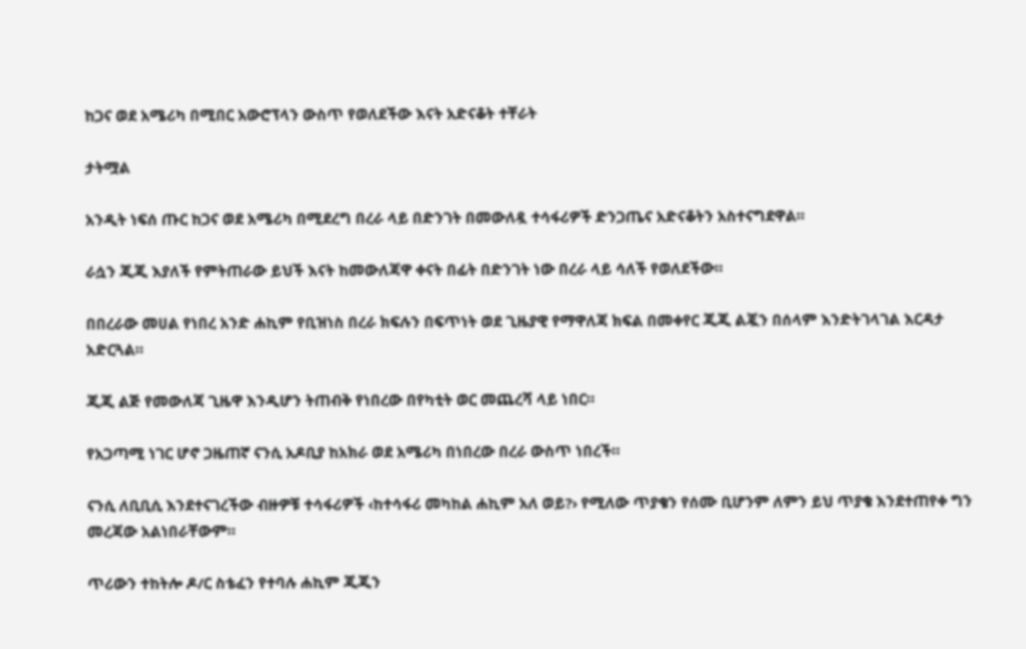ከጋና ወደ አሜሪካ በሚበር አውሮፕላን ውስጥ የወለደችው እናት አድናቆት ተቸራት

ታትሟል

አንዲት ነፍሰ ጡር ከጋና ወደ አሜሪካ በሚደረግ በረራ ላይ በድንገት በመውለዷ ተሳፋሪዎች ድንጋጤና አድናቆትን አስተናግደዋል።

ራሷን ጂጂ እያለች የምትጠራው ይህች እናት ከመውለጃዋ ቀናት በፊት በድንገት ነው በረራ ላይ ሳለች የወለደችው።

በበረራው መሀል የነበረ አንድ ሐኪም የቢዝነስ በረራ ክፍሉን በፍጥነት ወደ ጊዜያዊ የማዋለጃ ክፍል በመቀየር ጂጂ ልጇን በሰላም እንድትገላገል እርዳታ አድርጓል።

ጂጂ ልጅ የመውለጃ ጊዜዋ እንዲሆን ትጠብቅ የነበረው በየካቲት ወር መጨረሻ ላይ ነበር።

የአጋጣሚ ነገር ሆኖ ጋዜጠኛ ናንሲ አዶቢያ ከአክራ ወደ አሜሪካ በነበረው በረራ ውስጥ ነበረች።

ናንሲ ለቢቢሲ እንደተናገረችው ብዙዎቹ ተሳፋሪዎች ‹ከተሳፋሪ መካከል ሐኪም አለ ወይ?› የሚለው ጥያቄን የሰሙ ቢሆንም ለምን ይህ ጥያቄ እንደተጠየቀ ግን መረጃው አልነበራቸውም።

ጥሪውን ተከትሎ ዶ/ር ስቴፈን የተባሉ ሐኪም ጂጂን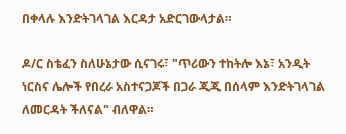በቀላሉ እንድትገላገል እርዳታ አድርገውላታል።

ዶ/ር ስቴፈን ስለሁኔታው ሲናገሩ፣ "ጥሪውን ተከትሎ እኔ፣ አንዲት ነርስና ሌሎች የበረራ አስተናጋጆች በጋራ ጂጂ በሰላም እንድትገላገል ለመርዳት ችለናል" ብለዋል።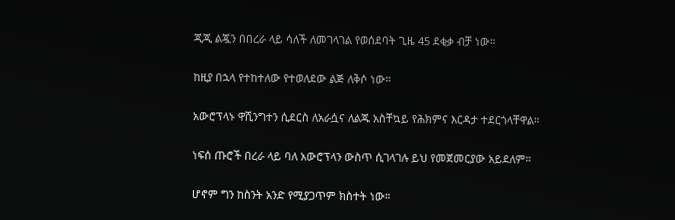ጂጂ ልጇን በበረራ ላይ ሳለች ለመገላገል የወሰደባት ጊዜ 45 ደቂቃ ብቻ ነው።

ከዚያ በኋላ የተከተለው የተወለደው ልጅ ለቅሶ ነው።

አውሮፕላኑ ዋሺንግተን ሲደርስ ለአራሷና ለልጁ አስቸኳይ የሕክምና እርዳታ ተደርጎላቸዋል።

ነፍሰ ጡሮች በረራ ላይ ባለ አውሮፕላን ውስጥ ሲገላገሉ ይህ የመጀመርያው አይደለም።

ሆኖም ግን ከስንት አንድ የሚያጋጥም ክስተት ነው።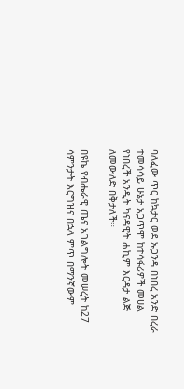ባለፈው ጥር ከኳታር ወደ ኡጋንዳ በነበረ አንድ በረራ ተመሳሳይ ሁኔታ አጋጥሞ ከተሳፋሪዎች መሀል የነበረች አንዲት ካናዳዊት ሐኪም እርዳታ ልጅ ለመውለድ በቅታለች።

በዩኬ የብሔራዊ ጤና አገልግሎት መሠረት ከ27 ሳምንታት እርግዝና በኋላ ምጥ በማንኛውም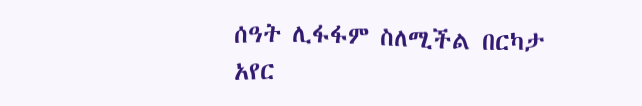ሰዓት ሊፋፋም ስለሚችል በርካታ አየር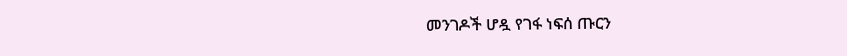መንገዶች ሆዷ የገፋ ነፍሰ ጡርን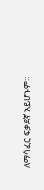ለማሳፈር ፍቃደኛ አይሆኑም።